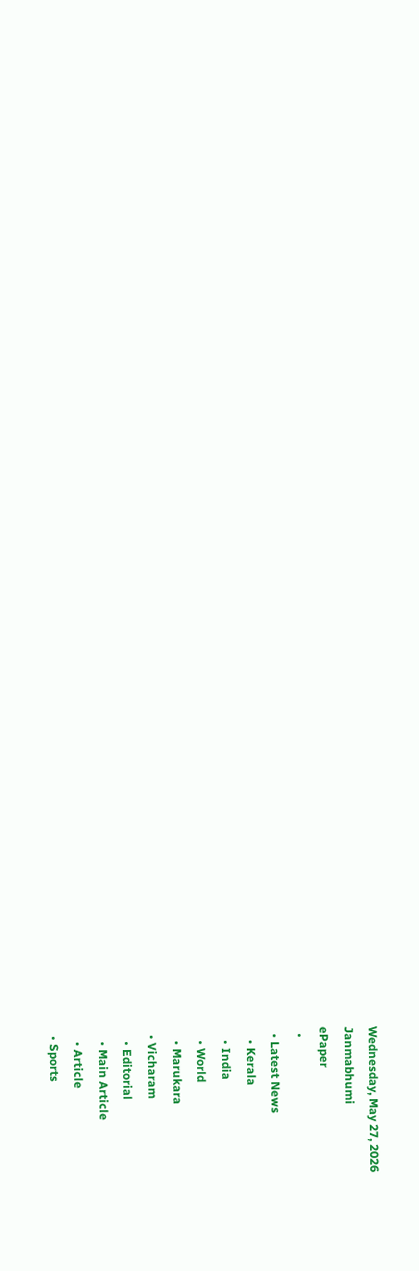Wednesday, May 27, 2026
Janmabhumi
ePaper
  •
  • Latest News
    • Kerala
    • India
    • World
    • Marukara
  • Vicharam
    • Editorial
    • Main Article
    • Article
  • Sports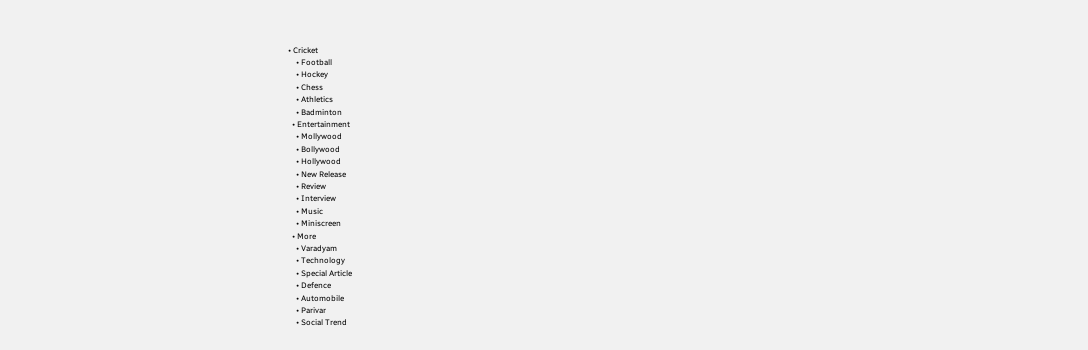• Cricket
    • Football
    • Hockey
    • Chess
    • Athletics
    • Badminton
  • Entertainment
    • Mollywood
    • Bollywood
    • Hollywood
    • New Release
    • Review
    • Interview
    • Music
    • Miniscreen
  • More
    • Varadyam
    • Technology
    • Special Article
    • Defence
    • Automobile
    • Parivar
    • Social Trend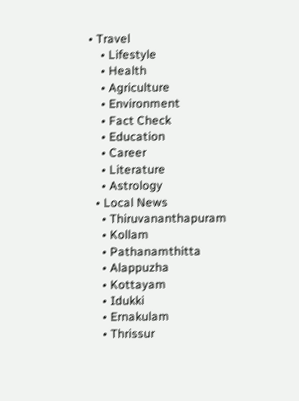• Travel
    • Lifestyle
    • Health
    • Agriculture
    • Environment
    • Fact Check
    • Education
    • Career
    • Literature
    • Astrology
  • Local News
    • Thiruvananthapuram
    • Kollam
    • Pathanamthitta
    • Alappuzha
    • Kottayam
    • Idukki
    • Ernakulam
    • Thrissur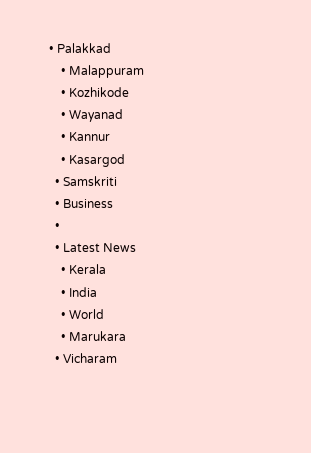• Palakkad
    • Malappuram
    • Kozhikode
    • Wayanad
    • Kannur
    • Kasargod
  • Samskriti
  • Business
  •
  • Latest News
    • Kerala
    • India
    • World
    • Marukara
  • Vicharam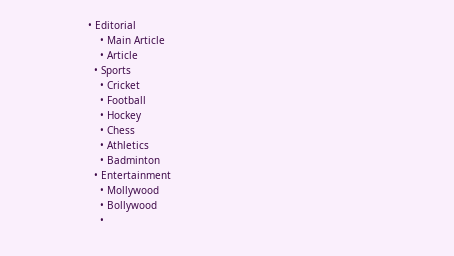• Editorial
    • Main Article
    • Article
  • Sports
    • Cricket
    • Football
    • Hockey
    • Chess
    • Athletics
    • Badminton
  • Entertainment
    • Mollywood
    • Bollywood
    •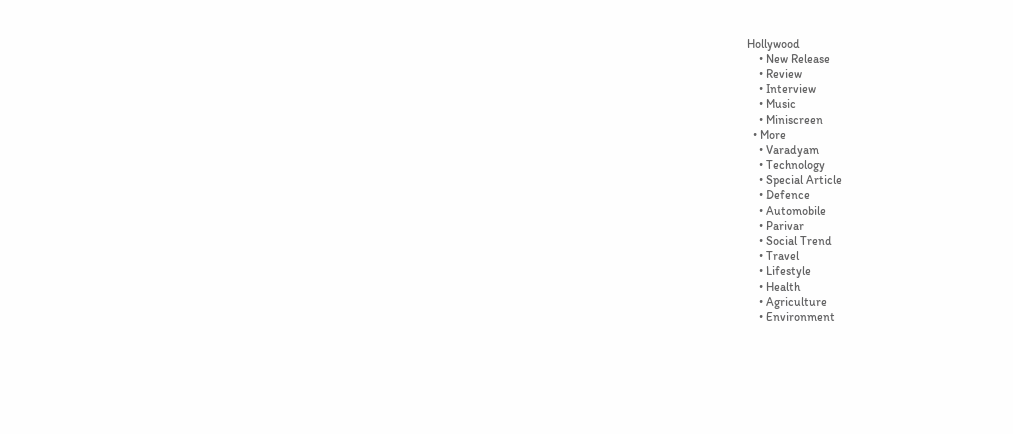Hollywood
    • New Release
    • Review
    • Interview
    • Music
    • Miniscreen
  • More
    • Varadyam
    • Technology
    • Special Article
    • Defence
    • Automobile
    • Parivar
    • Social Trend
    • Travel
    • Lifestyle
    • Health
    • Agriculture
    • Environment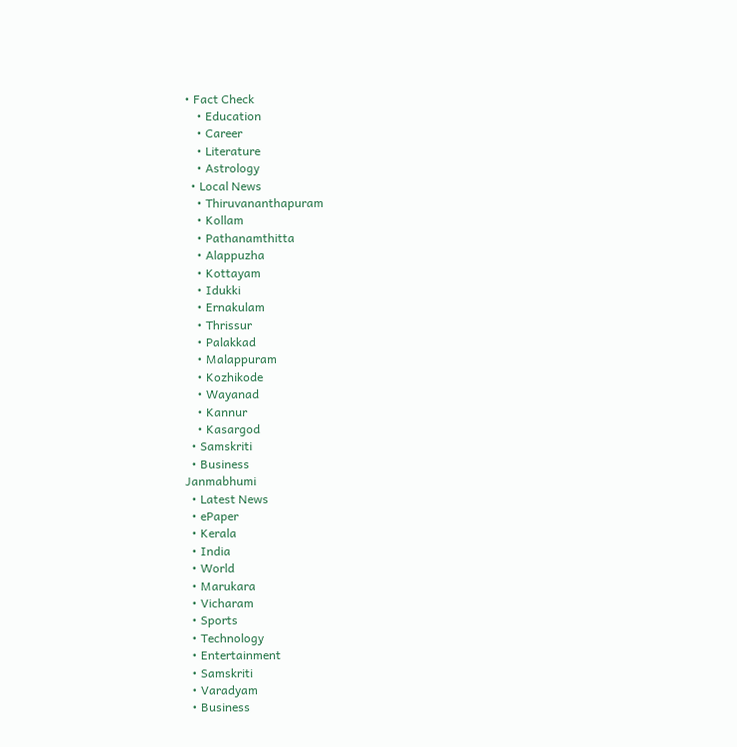• Fact Check
    • Education
    • Career
    • Literature
    • Astrology
  • Local News
    • Thiruvananthapuram
    • Kollam
    • Pathanamthitta
    • Alappuzha
    • Kottayam
    • Idukki
    • Ernakulam
    • Thrissur
    • Palakkad
    • Malappuram
    • Kozhikode
    • Wayanad
    • Kannur
    • Kasargod
  • Samskriti
  • Business
Janmabhumi
  • Latest News
  • ePaper
  • Kerala
  • India
  • World
  • Marukara
  • Vicharam
  • Sports
  • Technology
  • Entertainment
  • Samskriti
  • Varadyam
  • Business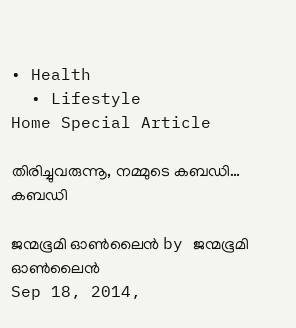• Health
  • Lifestyle
Home Special Article

തിരിച്ചുവരുന്നൂ, നമ്മുടെ കബഡി… കബഡി

ജന്മഭൂമി ഓണ്‍ലൈന്‍ by ജന്മഭൂമി ഓണ്‍ലൈന്‍
Sep 18, 2014,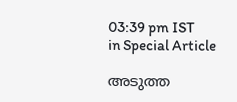03:39 pm IST
in Special Article

അടുത്ത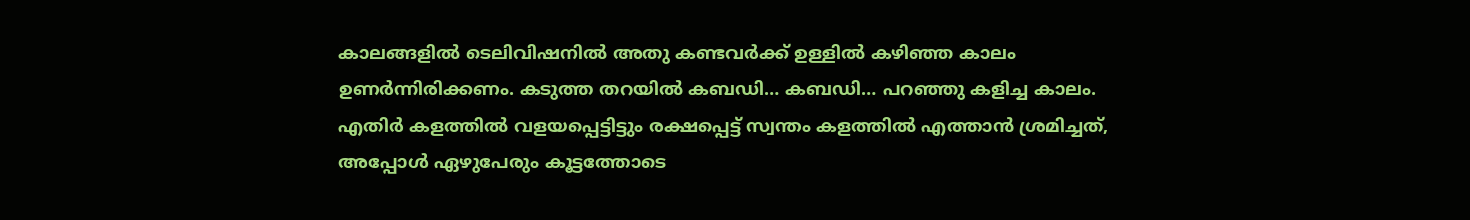കാലങ്ങളില്‍ ടെലിവിഷനില്‍ അതു കണ്ടവര്‍ക്ക് ഉള്ളില്‍ കഴിഞ്ഞ കാലം ഉണര്‍ന്നിരിക്കണം. കടുത്ത തറയില്‍ കബഡി… കബഡി… പറഞ്ഞു കളിച്ച കാലം. എതിര്‍ കളത്തില്‍ വളയപ്പെട്ടിട്ടും രക്ഷപ്പെട്ട് സ്വന്തം കളത്തില്‍ എത്താന്‍ ശ്രമിച്ചത്, അപ്പോള്‍ ഏഴുപേരും കൂട്ടത്തോടെ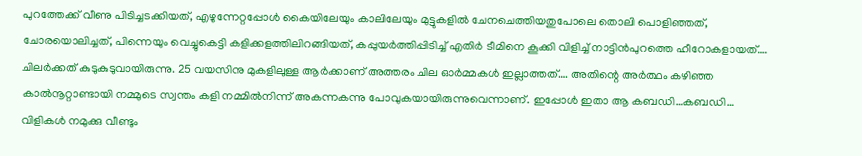പുറത്തേക്ക് വീണു പിടിച്ചടക്കിയത്, എഴുന്നേറ്റപ്പോള്‍ കൈയിലേയും കാലിലേയും മുട്ടുകളില്‍ ചേനചെത്തിയതുപോലെ തൊലി പൊളിഞ്ഞത്, ചോരയൊലിച്ചത്, പിന്നെയും വെച്ചുകെട്ടി കളിക്കളത്തിലിറങ്ങിയത്, കപ്പുയര്‍ത്തിപ്പിടിച്ച് എതിര്‍ ടീമിനെ കൂക്കി വിളിച്ച് നാട്ടിന്‍പുറത്തെ ഹീറോകളായത്…. ചിലര്‍ക്കത് കുടുകുടുവായിരുന്നു. 25 വയസിനു മുകളിലുള്ള ആര്‍ക്കാണ് അത്തരം ചില ഓര്‍മ്മകള്‍ ഇല്ലാത്തത്…. അതിന്റെ അര്‍ത്ഥം കഴിഞ്ഞ കാല്‍നൂറ്റാണ്ടായി നമ്മുടെ സ്വന്തം കളി നമ്മില്‍നിന്ന് അകന്നകന്നു പോവുകയായിരുന്നുവെന്നാണ്. ഇപ്പോള്‍ ഇതാ ആ കബഡി…കബഡി… വിളികള്‍ നമുക്കു വീണ്ടും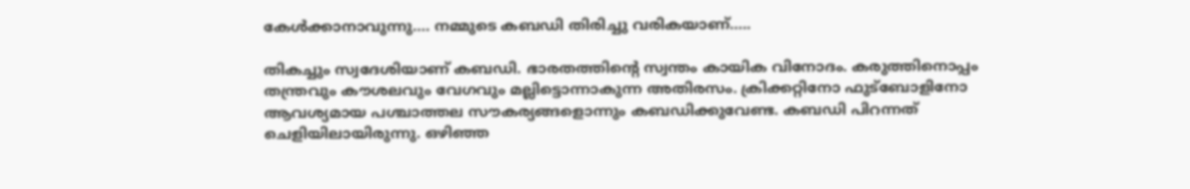കേള്‍ക്കാനാവുന്നു…. നമ്മുടെ കബഡി തിരിച്ചു വരികയാണ്…..

തികച്ചും സ്വദേശിയാണ് കബഡി. ഭാരതത്തിന്റെ സ്വന്തം കായിക വിനോദം. കരുത്തിനൊപ്പം തന്ത്രവും കൗശലവും വേഗവും മല്ലിട്ടൊന്നാകുന്ന അതിരസം. ക്രിക്കറ്റിനോ ഫുട്‌ബോളിനോ ആവശ്യമായ പശ്ചാത്തല സൗകര്യങ്ങളൊന്നും കബഡിക്കുവേണ്ട. കബഡി പിറന്നത് ചെളിയിലായിരുന്നു. ഒഴിഞ്ഞ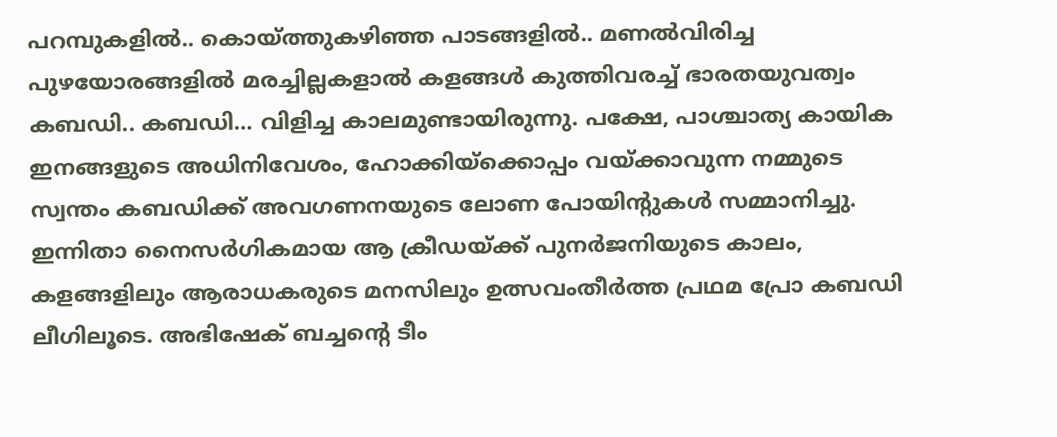പറമ്പുകളില്‍.. കൊയ്‌ത്തുകഴിഞ്ഞ പാടങ്ങളില്‍.. മണല്‍വിരിച്ച പുഴയോരങ്ങളില്‍ മരച്ചില്ലകളാല്‍ കളങ്ങള്‍ കുത്തിവരച്ച് ഭാരതയുവത്വം കബഡി.. കബഡി… വിളിച്ച കാലമുണ്ടായിരുന്നു. പക്ഷേ, പാശ്ചാത്യ കായിക ഇനങ്ങളുടെ അധിനിവേശം, ഹോക്കിയ്‌ക്കൊപ്പം വയ്‌ക്കാവുന്ന നമ്മുടെ സ്വന്തം കബഡിക്ക് അവഗണനയുടെ ലോണ പോയിന്റുകള്‍ സമ്മാനിച്ചു. ഇന്നിതാ നൈസര്‍ഗികമായ ആ ക്രീഡയ്‌ക്ക് പുനര്‍ജനിയുടെ കാലം, കളങ്ങളിലും ആരാധകരുടെ മനസിലും ഉത്സവംതീര്‍ത്ത പ്രഥമ പ്രോ കബഡി ലീഗിലൂടെ. അഭിഷേക് ബച്ചന്റെ ടീം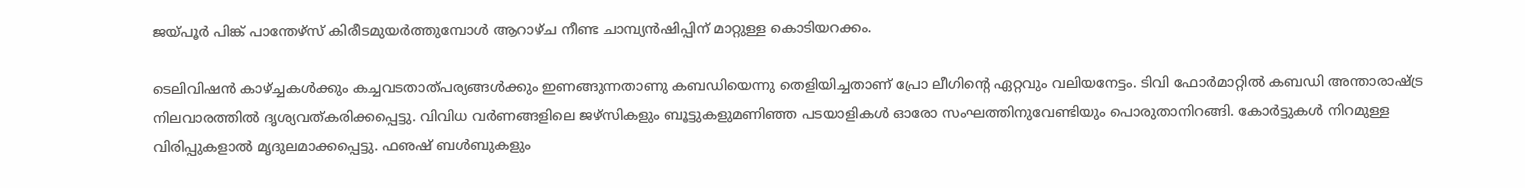ജയ്‌പൂര്‍ പിങ്ക് പാന്തേഴ്‌സ് കിരീടമുയര്‍ത്തുമ്പോള്‍ ആറാഴ്ച നീണ്ട ചാമ്പ്യന്‍ഷിപ്പിന് മാറ്റുള്ള കൊടിയറക്കം.

ടെലിവിഷന്‍ കാഴ്‌ച്ചകള്‍ക്കും കച്ചവടതാത്പര്യങ്ങള്‍ക്കും ഇണങ്ങുന്നതാണു കബഡിയെന്നു തെളിയിച്ചതാണ് പ്രോ ലീഗിന്റെ ഏറ്റവും വലിയനേട്ടം. ടിവി ഫോര്‍മാറ്റില്‍ കബഡി അന്താരാഷ്‌ട്ര നിലവാരത്തില്‍ ദൃശ്യവത്കരിക്കപ്പെട്ടു. വിവിധ വര്‍ണങ്ങളിലെ ജഴ്‌സികളും ബൂട്ടുകളുമണിഞ്ഞ പടയാളികള്‍ ഓരോ സംഘത്തിനുവേണ്ടിയും പൊരുതാനിറങ്ങി. കോര്‍ട്ടുകള്‍ നിറമുള്ള വിരിപ്പുകളാല്‍ മൃദുലമാക്കപ്പെട്ടു. ഫഌഷ് ബള്‍ബുകളും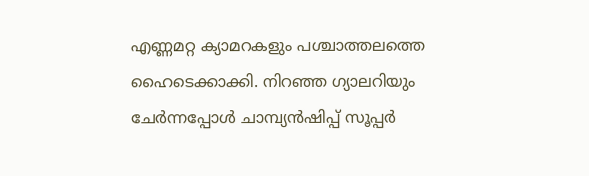എണ്ണമറ്റ ക്യാമറകളും പശ്ചാത്തലത്തെ ഹൈടെക്കാക്കി. നിറഞ്ഞ ഗ്യാലറിയും ചേര്‍ന്നപ്പോള്‍ ചാമ്പ്യന്‍ഷിപ്പ് സൂപ്പര്‍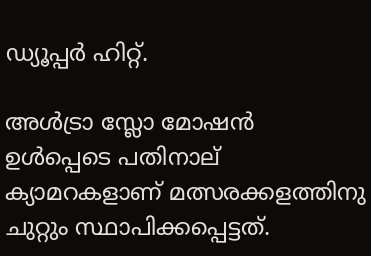ഡ്യൂപ്പര്‍ ഹിറ്റ്.

അള്‍ട്രാ സ്ലോ മോഷന്‍ ഉള്‍പ്പെടെ പതിനാല് ക്യാമറകളാണ് മത്സരക്കളത്തിനു ചുറ്റും സ്ഥാപിക്കപ്പെട്ടത്.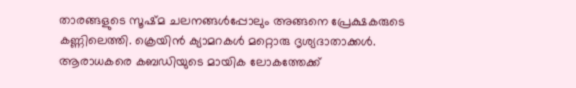താരങ്ങളുടെ സൂഷ്മ ചലനങ്ങള്‍പ്പോലും അങ്ങനെ പ്രേക്ഷകരുടെ കണ്ണിലെത്തി. ക്രെയിന്‍ ക്യാമറകള്‍ മറ്റൊരു ദൃശ്യദാതാക്കള്‍. ആരാധകരെ കബഡിയുടെ മായിക ലോകത്തേക്ക്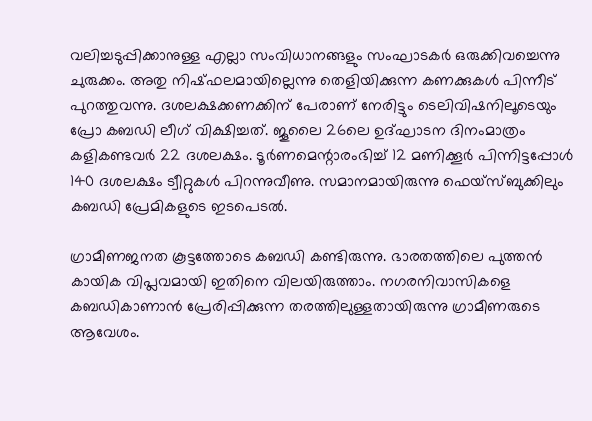വലിച്ചടുപ്പിക്കാനുള്ള എല്ലാ സംവിധാനങ്ങളും സംഘാടകര്‍ ഒരുക്കിവച്ചെന്നു ചുരുക്കം. അതു നിഷ്ഫലമായില്ലെന്നു തെളിയിക്കുന്ന കണക്കുകള്‍ പിന്നീട് പുറത്തുവന്നു. ദശലക്ഷക്കണക്കിന് പേരാണ് നേരിട്ടും ടെലിവിഷനിലൂടെയും പ്രോ കബഡി ലീഗ് വിക്ഷിച്ചത്. ജൂലൈ 26ലെ ഉദ്ഘാടന ദിനംമാത്രം കളികണ്ടവര്‍ 22 ദശലക്ഷം. ടൂര്‍ണമെന്റാരംഭിച്ച് 12 മണിക്കൂര്‍ പിന്നിട്ടപ്പോള്‍ 140 ദശലക്ഷം ട്വീറ്റുകള്‍ പിറന്നുവീണു. സമാനമായിരുന്നു ഫെയ്‌സ്ബുക്കിലും കബഡി പ്രേമികളുടെ ഇടപെടല്‍.

ഗ്രാമീണജനത കൂട്ടത്തോടെ കബഡി കണ്ടിരുന്നു. ഭാരതത്തിലെ പുത്തന്‍ കായിക വിപ്ലവമായി ഇതിനെ വിലയിരുത്താം. നഗരനിവാസികളെ കബഡികാണാന്‍ പ്രേരിപ്പിക്കുന്ന തരത്തിലുള്ളതായിരുന്നു ഗ്രാമീണരുടെ ആവേശം.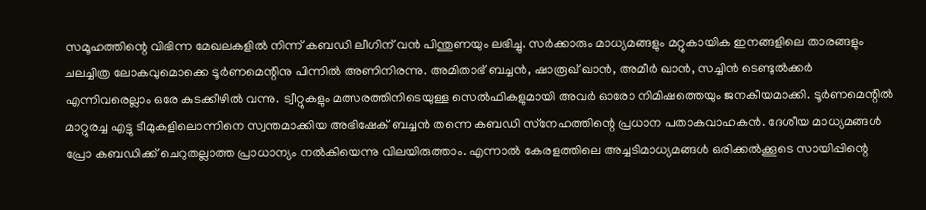സമൂഹത്തിന്റെ വിഭിന്ന മേഖലകളില്‍ നിന്ന് കബഡി ലീഗിന് വന്‍ പിന്തുണയും ലഭിച്ചു. സര്‍ക്കാരും മാധ്യമങ്ങളും മറ്റുകായിക ഇനങ്ങളിലെ താരങ്ങളും ചലച്ചിത്ര ലോകവുമൊക്കെ ടൂര്‍ണമെന്റിനു പിന്നില്‍ അണിനിരന്നു. അമിതാഭ് ബച്ചന്‍, ഷാരൂഖ് ഖാന്‍, അമീര്‍ ഖാന്‍, സച്ചിന്‍ ടെണ്ടുല്‍ക്കര്‍ എന്നിവരെല്ലാം ഒരേ കുടക്കീഴില്‍ വന്നു. ട്വീറ്റുകളും മത്സരത്തിനിടെയുള്ള സെല്‍ഫികളുമായി അവര്‍ ഓരോ നിമിഷത്തെയും ജനകീയമാക്കി. ടൂര്‍ണമെന്റില്‍ മാറ്റുരച്ച എട്ടു ടീമുകളിലൊന്നിനെ സ്വന്തമാക്കിയ അഭിഷേക് ബച്ചന്‍ തന്നെ കബഡി സ്‌നേഹത്തിന്റെ പ്രധാന പതാകവാഹകന്‍. ദേശീയ മാധ്യമങ്ങള്‍ പ്രോ കബഡിക്ക് ചെറുതല്ലാത്ത പ്രാധാന്യം നല്‍കിയെന്നു വിലയിരുത്താം. എന്നാല്‍ കേരളത്തിലെ അച്ചടിമാധ്യമങ്ങള്‍ ഒരിക്കല്‍ക്കൂടെ സായിപ്പിന്റെ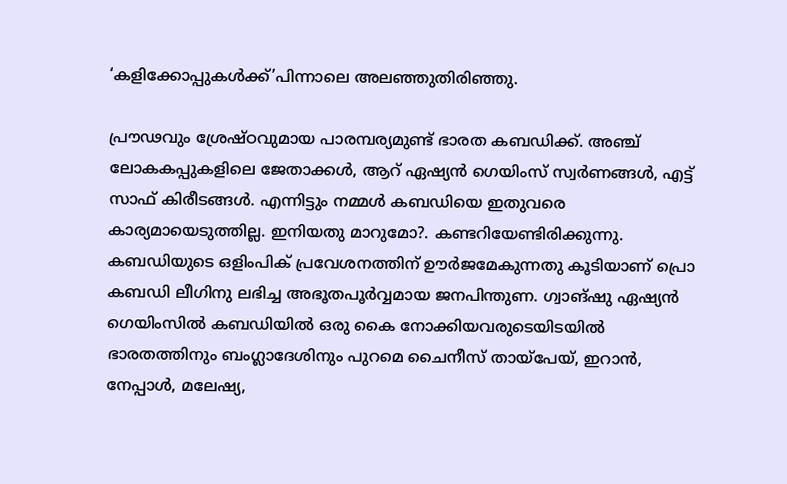‘കളിക്കോപ്പുകള്‍ക്ക്’പിന്നാലെ അലഞ്ഞുതിരിഞ്ഞു.

പ്രൗഢവും ശ്രേഷ്ഠവുമായ പാരമ്പര്യമുണ്ട് ഭാരത കബഡിക്ക്. അഞ്ച് ലോകകപ്പുകളിലെ ജേതാക്കള്‍, ആറ് ഏഷ്യന്‍ ഗെയിംസ് സ്വര്‍ണങ്ങള്‍, എട്ട് സാഫ് കിരീടങ്ങള്‍. എന്നിട്ടും നമ്മള്‍ കബഡിയെ ഇതുവരെ കാര്യമായെടുത്തില്ല. ഇനിയതു മാറുമോ?. കണ്ടറിയേണ്ടിരിക്കുന്നു. കബഡിയുടെ ഒളിംപിക് പ്രവേശനത്തിന് ഊര്‍ജമേകുന്നതു കൂടിയാണ് പ്രൊ കബഡി ലീഗിനു ലഭിച്ച അഭൂതപൂര്‍വ്വമായ ജനപിന്തുണ. ഗ്വാങ്ഷു ഏഷ്യന്‍ ഗെയിംസില്‍ കബഡിയില്‍ ഒരു കൈ നോക്കിയവരുടെയിടയില്‍ ഭാരതത്തിനും ബംഗ്ലാദേശിനും പുറമെ ചൈനീസ് തായ്‌പേയ്, ഇറാന്‍, നേപ്പാള്‍, മലേഷ്യ,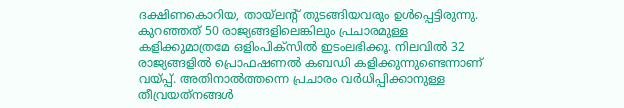ദക്ഷിണകൊറിയ, തായ്‌ലന്റ് തുടങ്ങിയവരും ഉള്‍പ്പെട്ടിരുന്നു. കുറഞ്ഞത് 50 രാജ്യങ്ങളിലെങ്കിലും പ്രചാരമുള്ള കളിക്കുമാത്രമേ ഒളിംപിക്‌സില്‍ ഇടംലഭിക്കൂ. നിലവില്‍ 32 രാജ്യങ്ങളില്‍ പ്രൊഫഷണല്‍ കബഡി കളിക്കുന്നുണ്ടെന്നാണ് വയ്‌പ്പ്. അതിനാല്‍ത്തന്നെ പ്രചാരം വര്‍ധിപ്പിക്കാനുള്ള തീവ്രയത്‌നങ്ങള്‍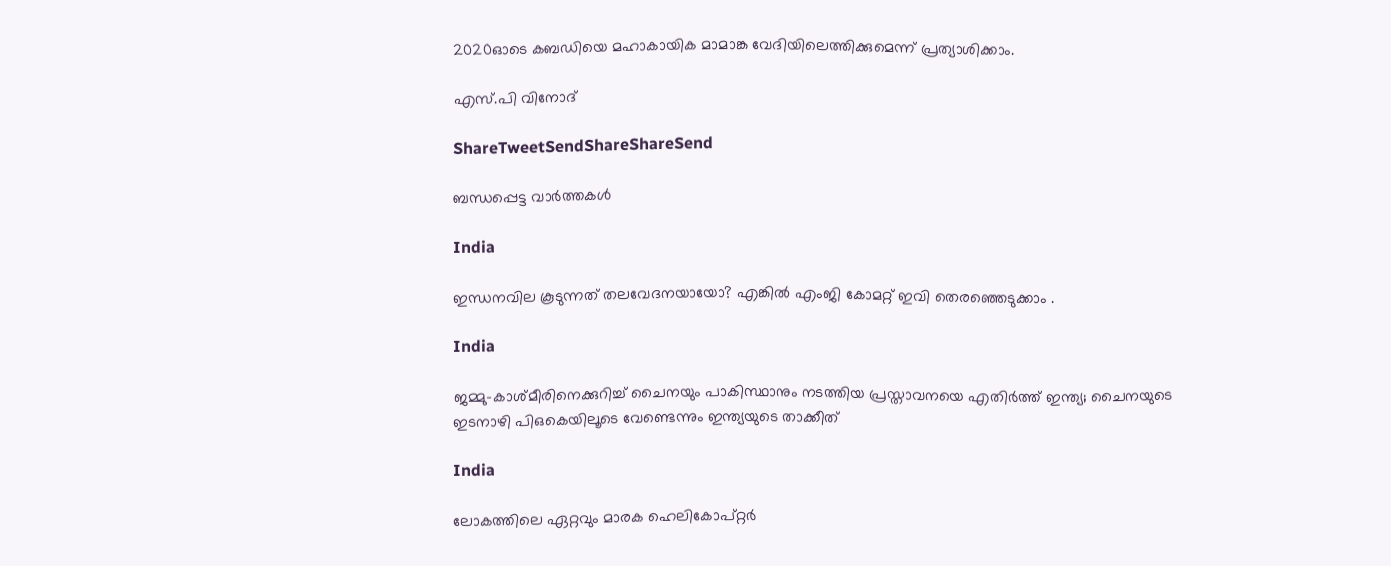2020ഓടെ കബഡിയെ മഹാകായിക മാമാങ്ക വേദിയിലെത്തിക്കുമെന്ന് പ്രത്യാശിക്കാം.

എസ്.പി വിനോദ്

ShareTweetSendShareShareSend

ബന്ധപ്പെട്ട വാര്‍ത്തകള്‍

India

ഇന്ധനവില കൂടുന്നത് തലവേദനയായോ? എങ്കില്‍ എംജി കോമറ്റ് ഇവി തെരഞ്ഞെടുക്കാം .

India

ജമ്മു-കാശ്മീരിനെക്കുറിച്ച് ചൈനയും പാകിസ്ഥാനും നടത്തിയ പ്രസ്താവനയെ എതിര്‍ത്ത് ഇന്ത്യ; ചൈനയുടെ ഇടനാഴി പിഒകെയിലൂടെ വേണ്ടെന്നും ഇന്ത്യയുടെ താക്കീത്

India

ലോകത്തിലെ ഏറ്റവും മാരക ഹെലികോപ്റ്റർ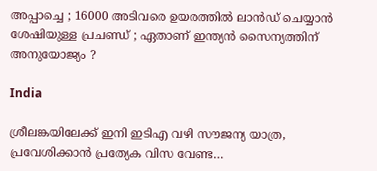അപ്പാച്ചെ ; 16000 അടിവരെ ഉയരത്തിൽ ലാൻഡ് ചെയ്യാൻ ശേഷിയുള്ള പ്രചണ്ഡ് ; ഏതാണ് ഇന്ത്യൻ സൈന്യത്തിന് അനുയോജ്യം ?

India

ശ്രീലങ്കയിലേക്ക് ഇനി ഇടിഎ വഴി സൗജന്യ യാത്ര, പ്രവേശിക്കാന്‍ പ്രത്യേക വിസ വേണ്ട…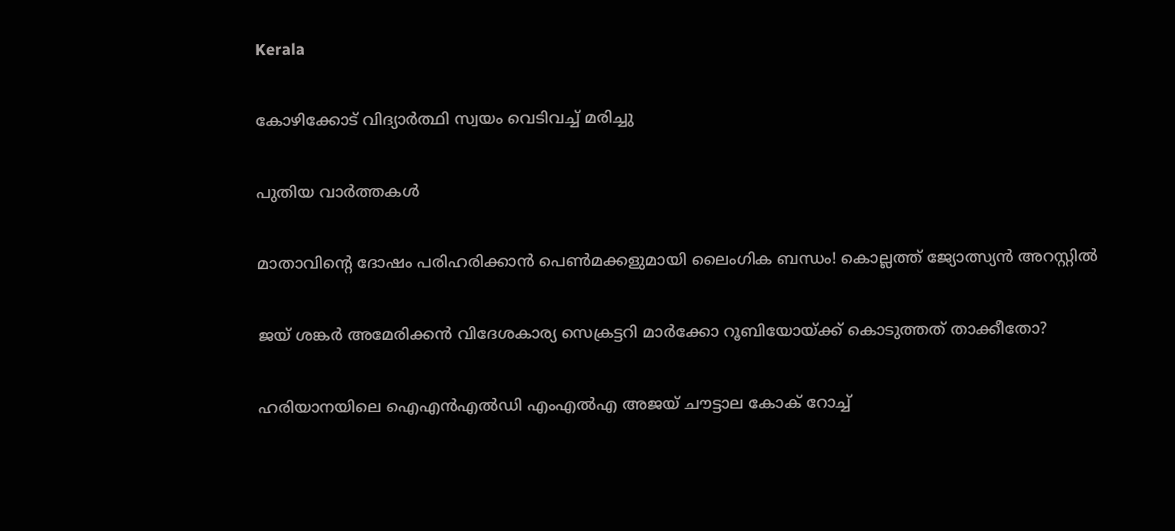Kerala

കോഴിക്കോട് വിദ്യാര്‍ത്ഥി സ്വയം വെടിവച്ച് മരിച്ചു

പുതിയ വാര്‍ത്തകള്‍

മാതാവിന്റെ ദോഷം പരിഹരിക്കാന്‍ പെണ്‍മക്കളുമായി ലൈംഗിക ബന്ധം! കൊല്ലത്ത് ജ്യോത്സ്യന്‍ അറസ്റ്റില്‍

ജയ് ശങ്കര്‍ അമേരിക്കന്‍ വിദേശകാര്യ സെക്രട്ടറി മാര്‍ക്കോ റൂബിയോയ്‌ക്ക് കൊടുത്തത് താക്കീതോ?

ഹരിയാനയിലെ ഐഎന്‍എല്‍ഡി എംഎല്‍എ അജയ് ചൗട്ടാല കോക് റോച്ച്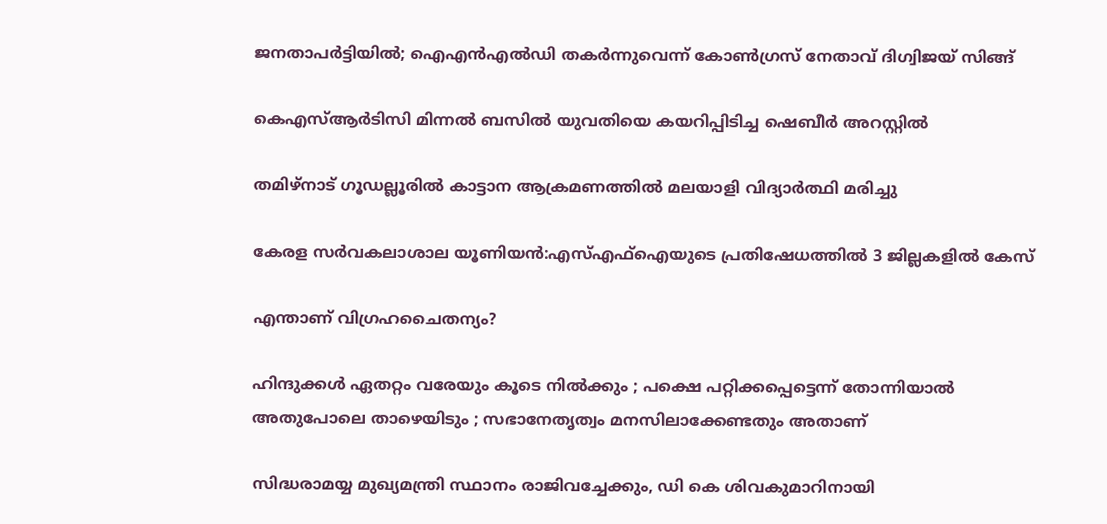ജനതാപര്‍ട്ടിയില്‍; ഐഎന്‍എല്‍ഡി തകര്‍ന്നുവെന്ന് കോണ്‍ഗ്രസ് നേതാവ് ദിഗ്വിജയ് സിങ്ങ്

കെഎസ്ആര്‍ടിസി മിന്നല്‍ ബസില്‍ യുവതിയെ കയറിപ്പിടിച്ച ഷെബീര്‍ അറസ്റ്റില്‍

തമിഴ്‌നാട് ഗൂഡല്ലൂരില്‍ കാട്ടാന ആക്രമണത്തില്‍ മലയാളി വിദ്യാര്‍ത്ഥി മരിച്ചു

കേരള സര്‍വകലാശാല യൂണിയന്‍:എസ്എഫ്‌ഐയുടെ പ്രതിഷേധത്തില്‍ 3 ജില്ലകളില്‍ കേസ്

എന്താണ് വിഗ്രഹചൈതന്യം?

ഹിന്ദുക്കൾ ഏതറ്റം വരേയും കൂടെ നില്‍ക്കും ; പക്ഷെ പറ്റിക്കപ്പെട്ടെന്ന് തോന്നിയാല്‍ അതുപോലെ താഴെയിടും ; സഭാനേതൃത്വം മനസിലാക്കേണ്ടതും അതാണ്

സിദ്ധരാമയ്യ മുഖ്യമന്ത്രി സ്ഥാനം രാജിവച്ചേക്കും, ഡി കെ ശിവകുമാറിനായി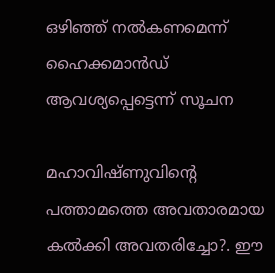ഒഴിഞ്ഞ് നല്‍കണമെന്ന് ഹൈക്കമാന്‍ഡ് ആവശ്യപ്പെട്ടെന്ന് സൂചന

മഹാവിഷ്ണുവിന്റെ പത്താമത്തെ അവതാരമായ കല്‍ക്കി അവതരിച്ചോ?. ഈ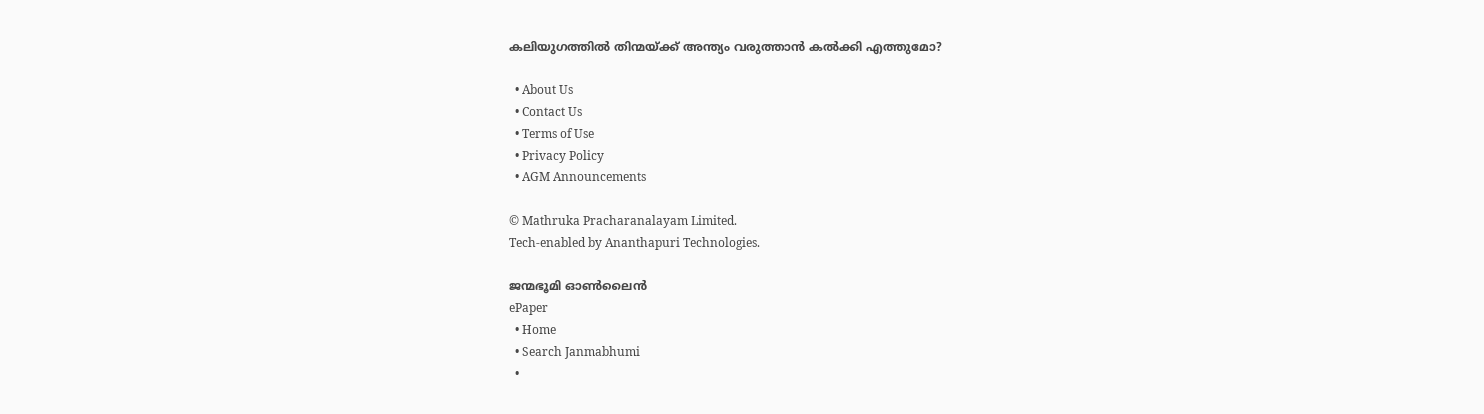കലിയുഗത്തില്‍ തിന്മയ്‌ക്ക് അന്ത്യം വരുത്താന്‍ കല്‍ക്കി എത്തുമോ?

  • About Us
  • Contact Us
  • Terms of Use
  • Privacy Policy
  • AGM Announcements

© Mathruka Pracharanalayam Limited.
Tech-enabled by Ananthapuri Technologies.

ജന്മഭൂമി ഓണ്‍ലൈന്‍
ePaper
  • Home
  • Search Janmabhumi
  •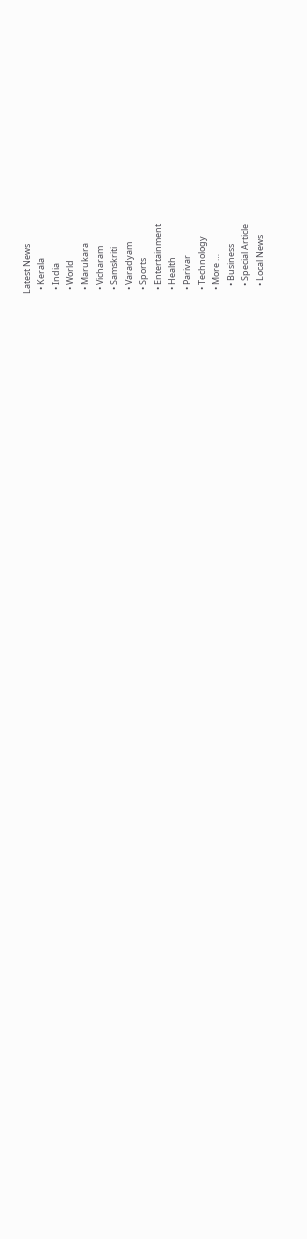Latest News
  • Kerala
  • India
  • World
  • Marukara
  • Vicharam
  • Samskriti
  • Varadyam
  • Sports
  • Entertainment
  • Health
  • Parivar
  • Technology
  • More …
    • Business
    • Special Article
    • Local News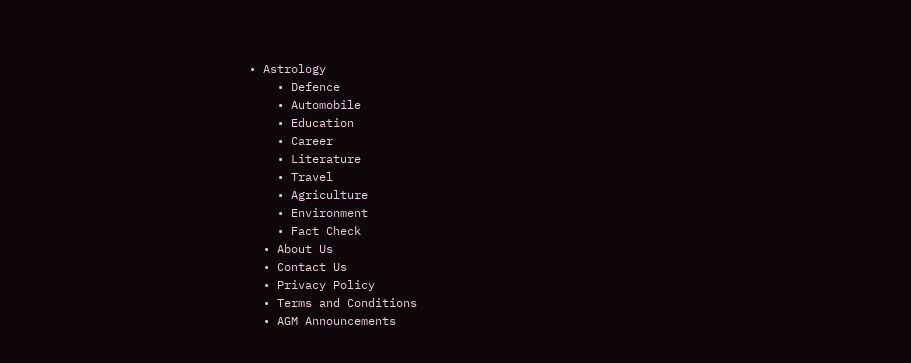• Astrology
    • Defence
    • Automobile
    • Education
    • Career
    • Literature
    • Travel
    • Agriculture
    • Environment
    • Fact Check
  • About Us
  • Contact Us
  • Privacy Policy
  • Terms and Conditions
  • AGM Announcements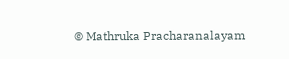© Mathruka Pracharanalayam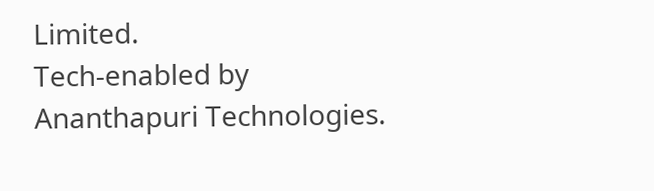Limited.
Tech-enabled by Ananthapuri Technologies.